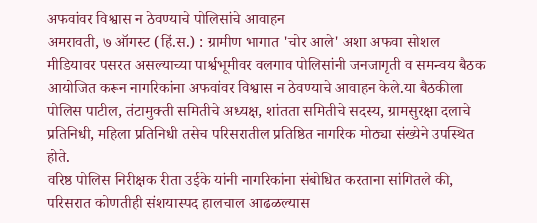अफवांवर विश्वास न ठेवण्याचे पोलिसांचे आवाहन
अमरावती, ७ ऑगस्ट (हिं.स.) : ग्रामीण भागात 'चोर आले' अशा अफवा सोशल मीडियावर पसरत असल्याच्या पार्श्वभूमीवर वलगाव पोलिसांनी जनजागृती व समन्वय बैठक आयोजित करून नागरिकांना अफवांवर विश्वास न ठेवण्याचे आवाहन केले.या बैठकीला पोलिस पाटील, तंटामुक्ती समितीचे अध्यक्ष, शांतता समितीचे सदस्य, ग्रामसुरक्षा दलाचे प्रतिनिधी, महिला प्रतिनिधी तसेच परिसरातील प्रतिष्ठित नागरिक मोठ्या संख्येने उपस्थित होते.
वरिष्ठ पोलिस निरीक्षक रीता उईके यांनी नागरिकांना संबोधित करताना सांगितले की, परिसरात कोणतीही संशयास्पद हालचाल आढळल्यास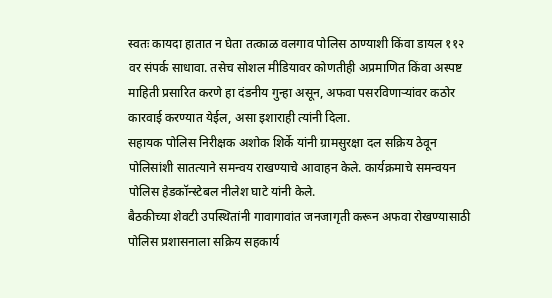स्वतः कायदा हातात न घेता तत्काळ वलगाव पोलिस ठाण्याशी किंवा डायल ११२ वर संपर्क साधावा. तसेच सोशल मीडियावर कोणतीही अप्रमाणित किंवा अस्पष्ट माहिती प्रसारित करणे हा दंडनीय गुन्हा असून, अफवा पसरविणाऱ्यांवर कठोर कारवाई करण्यात येईल, असा इशाराही त्यांनी दिला.
सहायक पोलिस निरीक्षक अशोक शिर्के यांनी ग्रामसुरक्षा दल सक्रिय ठेवून पोलिसांशी सातत्याने समन्वय राखण्याचे आवाहन केले. कार्यक्रमाचे समन्वयन पोलिस हेडकॉन्स्टेबल नीलेश घाटे यांनी केले.
बैठकीच्या शेवटी उपस्थितांनी गावागावांत जनजागृती करून अफवा रोखण्यासाठी पोलिस प्रशासनाला सक्रिय सहकार्य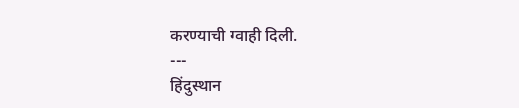करण्याची ग्वाही दिली.
---
हिंदुस्थान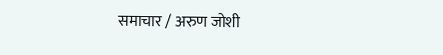समाचार / अरुण जोशी